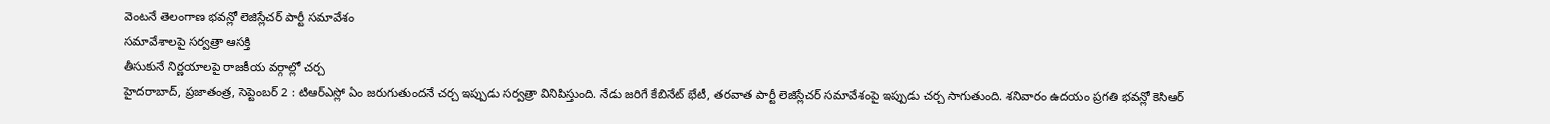వెంటనే తెలంగాణ భవన్లో లెజిస్లేచర్ పార్టీ సమావేశం
సమావేశాలపై సర్వత్రా ఆసక్తి
తీసుకునే నిర్ణయాలపై రాజకీయ వర్గాల్లో చర్చ
హైదరాబాద్, ప్రజాతంత్ర, సెప్టెంబర్ 2 : టిఆర్ఎస్లో ఏం జరుగుతుందనే చర్చ ఇప్పుడు సర్వత్రా వినిపిస్తుంది. నేడు జరిగే కేబినేట్ భేటీ, తరవాత పార్టీ లెజిస్లేచర్ సమావేశంపై ఇప్పుడు చర్చ సాగుతుంది. శనివారం ఉదయం ప్రగతి భవన్లో కెసిఆర్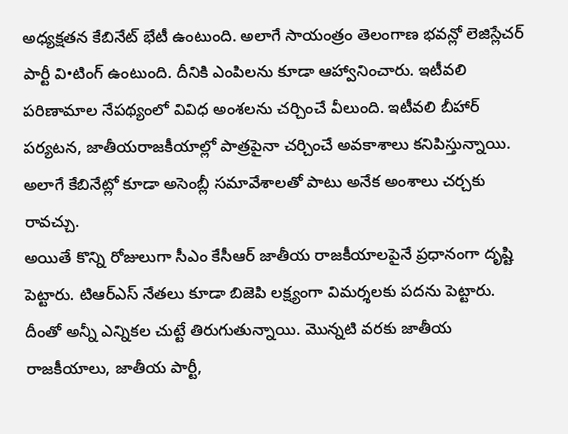అధ్యక్షతన కేబినేట్ భేటీ ఉంటుంది. అలాగే సాయంత్రం తెలంగాణ భవన్లో లెజిస్లేచర్ పార్టీ వి•టింగ్ ఉంటుంది. దీనికి ఎంపిలను కూడా ఆహ్వానించారు. ఇటీవలి పరిణామాల నేపథ్యంలో వివిధ అంశలను చర్చించే వీలుంది. ఇటీవలి బీహార్ పర్యటన, జాతీయరాజకీయాల్లో పాత్రపైనా చర్చించే అవకాశాలు కనిపిస్తున్నాయి. అలాగే కేబినేట్లో కూడా అసెంబ్లీ సమావేశాలతో పాటు అనేక అంశాలు చర్చకు రావచ్చు.
అయితే కొన్ని రోజులుగా సీఎం కేసీఆర్ జాతీయ రాజకీయాలపైనే ప్రధానంగా దృష్టి పెట్టారు. టిఆర్ఎస్ నేతలు కూడా బిజెపి లక్ష్యంగా విమర్శలకు పదను పెట్టారు. దీంతో అన్నీ ఎన్నికల చుట్టే తిరుగుతున్నాయి. మొన్నటి వరకు జాతీయ రాజకీయాలు, జాతీయ పార్టీ,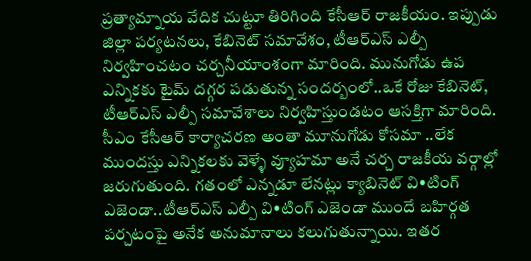ప్రత్యామ్నాయ వేదిక చుట్టూ తిరిగింది కేసీఆర్ రాజకీయం. ఇప్పుడు జిల్లా పర్యటనలు, కేబినెట్ సమావేశం, టీఆర్ఎస్ ఎల్పీ నిర్వహించటం చర్చనీయాంశంగా మారింది. మునుగోడు ఉప ఎన్నికకు టైమ్ దగ్గర పడుతున్న సందర్బంలో..ఒకే రోజు కేబినెట్, టీఆర్ఎస్ ఎల్పీ సమావేశాలు నిర్వహిస్తుండటం ఆసక్తిగా మారింది. సీఎం కేసీఆర్ కార్యాచరణ అంతా మూనుగోడు కోసమా ..లేక ముందస్తు ఎన్నికలకు వెళ్ళే వ్యూహమా అనే చర్చ రాజకీయ వర్గాల్లో జరుగుతుంది. గతంలో ఎన్నడూ లేనట్లు క్యాబినెట్ వి•టింగ్ ఎజెండా..టీఆర్ఎస్ ఎల్పీ వి•టింగ్ ఎజెండా ముందే బహిర్గత పర్చటంపై అనేక అనుమానాలు కలుగుతున్నాయి. ఇతర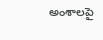అంశాలపై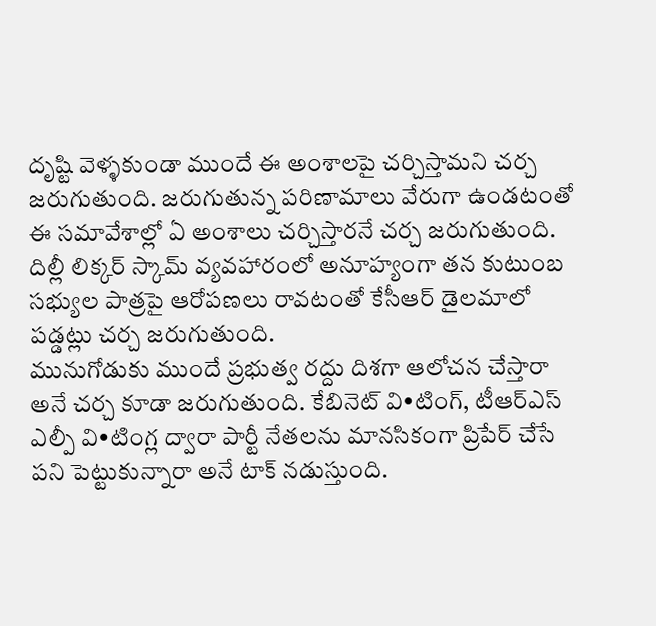దృష్టి వెళ్ళకుండా ముందే ఈ అంశాలపై చర్చిస్తామని చర్చ జరుగుతుంది. జరుగుతున్న పరిణామాలు వేరుగా ఉండటంతో ఈ సమావేశాల్లో ఏ అంశాలు చర్చిస్తారనే చర్చ జరుగుతుంది. దిల్లీ లిక్కర్ స్కామ్ వ్యవహారంలో అనూహ్యంగా తన కుటుంబ సభ్యుల పాత్రపై ఆరోపణలు రావటంతో కేసీఆర్ డైలమాలో పడ్డట్లు చర్చ జరుగుతుంది.
మునుగోడుకు ముందే ప్రభుత్వ రద్దు దిశగా ఆలోచన చేస్తారా అనే చర్చ కూడా జరుగుతుంది. కేబినెట్ వి•టింగ్, టీఆర్ఎస్ ఎల్పీ వి•టింగ్ల ద్వారా పార్టీ నేతలను మానసికంగా ప్రిపేర్ చేసే పని పెట్టుకున్నారా అనే టాక్ నడుస్తుంది.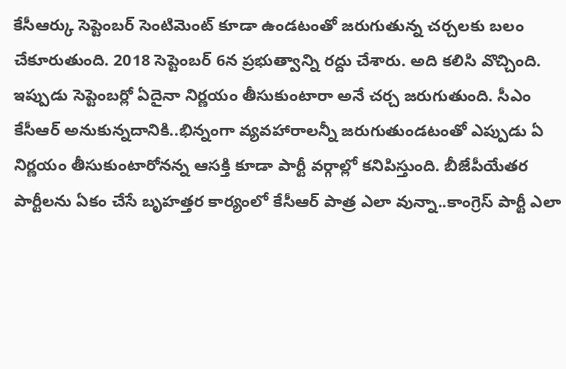కేసీఆర్కు సెప్టెంబర్ సెంటిమెంట్ కూడా ఉండటంతో జరుగుతున్న చర్చలకు బలం చేకూరుతుంది. 2018 సెప్టెంబర్ 6న ప్రభుత్వాన్ని రద్దు చేశారు. అది కలిసి వొచ్చింది. ఇప్పుడు సెప్టెంబర్లో ఏదైనా నిర్ణయం తీసుకుంటారా అనే చర్చ జరుగుతుంది. సీఎం కేసీఆర్ అనుకున్నదానికి..భిన్నంగా వ్యవహారాలన్నీ జరుగుతుండటంతో ఎప్పుడు ఏ నిర్ణయం తీసుకుంటారోనన్న ఆసక్తి కూడా పార్టీ వర్గాల్లో కనిపిస్తుంది. బీజేపీయేతర పార్టీలను ఏకం చేసే బృహత్తర కార్యంలో కేసీఆర్ పాత్ర ఎలా వున్నా..కాంగ్రెస్ పార్టీ ఎలా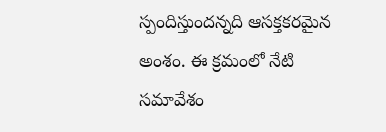స్పందిస్తుందన్నది ఆసక్తకరమైన అంశం. ఈ క్రమంలో నేటి సమావేశం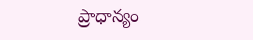ప్రాధాన్యం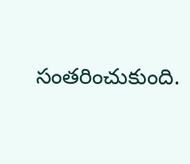సంతరించుకుంది.